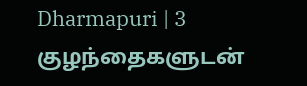Dharmapuri | 3 குழந்தைகளுடன்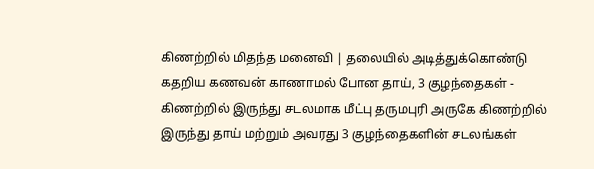கிணற்றில் மிதந்த மனைவி | தலையில் அடித்துக்கொண்டு கதறிய கணவன் காணாமல் போன தாய், 3 குழந்தைகள் - கிணற்றில் இருந்து சடலமாக மீட்பு தருமபுரி அருகே கிணற்றில் இருந்து தாய் மற்றும் அவரது 3 குழந்தைகளின் சடலங்கள்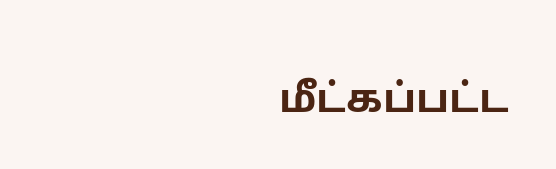மீட்கப்பட்ட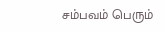சம்பவம் பெரும்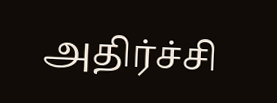அதிர்ச்சி